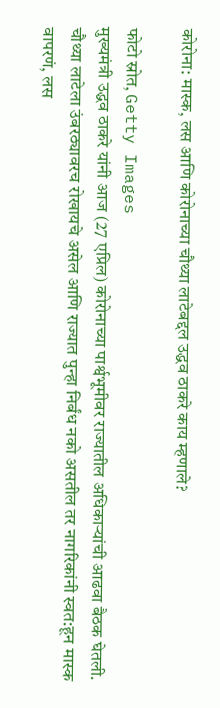कोरोना: मास्क, लस आणि कोरोनाच्या चौथ्या लाटेबद्दल उद्धव ठाकरे काय म्हणाले?

फोटो स्रोत, Getty Images
मुख्यमंत्री उद्धव ठाकरे यांनी आज (27 एप्रिल) कोरोनाच्या पार्श्वभूमीवर राज्यातील अधिकाऱ्यांची आढवा बैठक घेतली.
चौथ्या लाटेला उंबरठ्यावरच रोखायचे असेल आणि राज्यात पुन्हा निर्बंध नको असतील तर नागरिकांनी स्वत:हून मास्क वापरणं, लस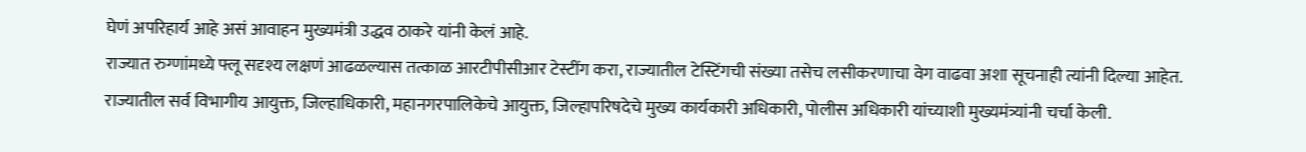घेणं अपरिहार्य आहे असं आवाहन मुख्यमंत्री उद्धव ठाकरे यांनी केलं आहे.
राज्यात रुग्णांमध्ये फ्लू सदृश्य लक्षणं आढळल्यास तत्काळ आरटीपीसीआर टेस्टींग करा, राज्यातील टेस्टिंगची संख्या तसेच लसीकरणाचा वेग वाढवा अशा सूचनाही त्यांनी दिल्या आहेत.
राज्यातील सर्व विभागीय आयुक्त, जिल्हाधिकारी, महानगरपालिकेचे आयुक्त, जिल्हापरिषदेचे मुख्य कार्यकारी अधिकारी, पोलीस अधिकारी यांच्याशी मुख्यमंत्र्यांनी चर्चा केली.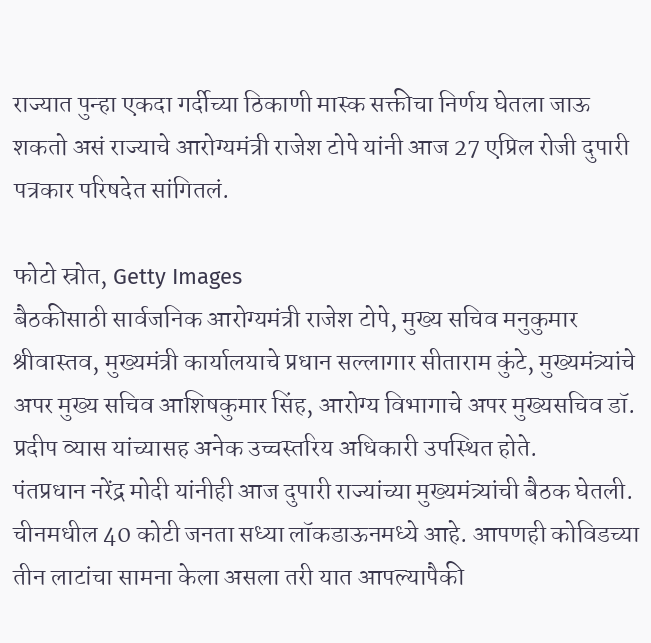राज्यात पुन्हा एकदा गर्दीच्या ठिकाणी मास्क सक्तीचा निर्णय घेतला जाऊ शकतो असं राज्याचे आरोग्यमंत्री राजेश टोपे यांनी आज 27 एप्रिल रोजी दुपारी पत्रकार परिषदेत सांगितलं.

फोटो स्रोत, Getty Images
बैठकीसाठी सार्वजनिक आरोग्यमंत्री राजेश टोपे, मुख्य सचिव मनुकुमार श्रीवास्तव, मुख्यमंत्री कार्यालयाचे प्रधान सल्लागार सीताराम कुंटे, मुख्यमंत्र्यांचे अपर मुख्य सचिव आशिषकुमार सिंह, आरोग्य विभागाचे अपर मुख्यसचिव डॉ. प्रदीप व्यास यांच्यासह अनेक उच्चस्तरिय अधिकारी उपस्थित होते.
पंतप्रधान नरेंद्र मोदी यांनीही आज दुपारी राज्यांच्या मुख्यमंत्र्यांची बैठक घेतली.
चीनमधील 40 कोटी जनता सध्या लॉकडाऊनमध्ये आहे. आपणही कोविडच्या तीन लाटांचा सामना केला असला तरी यात आपल्यापैकी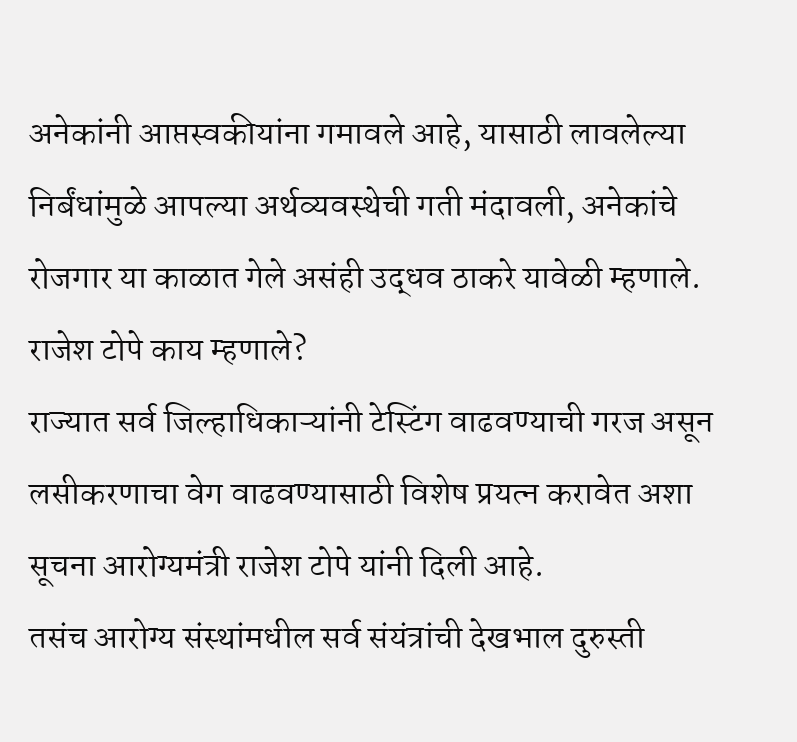अनेकांनी आप्तस्वकीयांना गमावले आहे, यासाठी लावलेल्या निर्बंधांमुळे आपल्या अर्थव्यवस्थेची गती मंदावली, अनेकांचे रोजगार या काळात गेले असंही उद्धव ठाकरे यावेळी म्हणाले.
राजेश टोपे काय म्हणाले?
राज्यात सर्व जिल्हाधिकाऱ्यांनी टेस्टिंग वाढवण्याची गरज असून लसीकरणाचा वेग वाढवण्यासाठी विशेष प्रयत्न करावेत अशा सूचना आरोग्यमंत्री राजेश टोपे यांनी दिली आहे.
तसंच आरोग्य संस्थांमधील सर्व संयंत्रांची देखभाल दुरुस्ती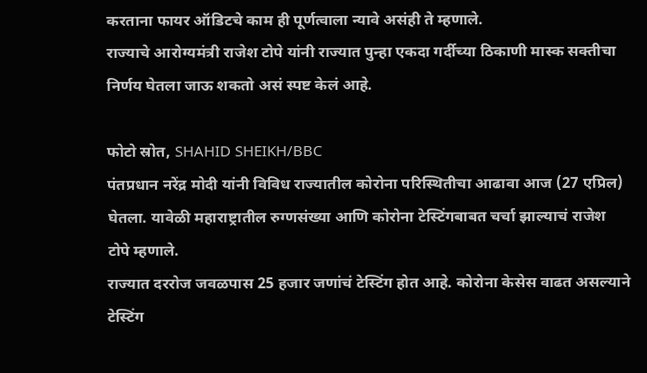करताना फायर ऑडिटचे काम ही पूर्णत्वाला न्यावे असंही ते म्हणाले.
राज्याचे आरोग्यमंत्री राजेश टोपे यांनी राज्यात पुन्हा एकदा गर्दीच्या ठिकाणी मास्क सक्तीचा निर्णय घेतला जाऊ शकतो असं स्पष्ट केलं आहे.

फोटो स्रोत, SHAHID SHEIKH/BBC
पंतप्रधान नरेंद्र मोदी यांनी विविध राज्यातील कोरोना परिस्थितीचा आढावा आज (27 एप्रिल) घेतला. यावेळी महाराष्ट्रातील रुग्णसंख्या आणि कोरोना टेस्टिंगबाबत चर्चा झाल्याचं राजेश टोपे म्हणाले.
राज्यात दररोज जवळपास 25 हजार जणांचं टेस्टिंग होत आहे. कोरोना केसेस वाढत असल्याने टेस्टिंग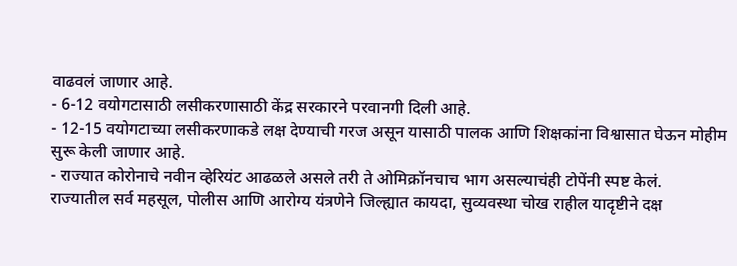वाढवलं जाणार आहे.
- 6-12 वयोगटासाठी लसीकरणासाठी केंद्र सरकारने परवानगी दिली आहे.
- 12-15 वयोगटाच्या लसीकरणाकडे लक्ष देण्याची गरज असून यासाठी पालक आणि शिक्षकांना विश्वासात घेऊन मोहीम सुरू केली जाणार आहे.
- राज्यात कोरोनाचे नवीन व्हेरियंट आढळले असले तरी ते ओमिक्रॉनचाच भाग असल्याचंही टोपेंनी स्पष्ट केलं.
राज्यातील सर्व महसूल, पोलीस आणि आरोग्य यंत्रणेने जिल्ह्यात कायदा, सुव्यवस्था चोख राहील यादृष्टीने दक्ष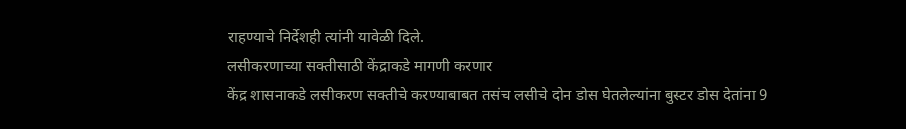राहण्याचे निर्देशही त्यांनी यावेळी दिले.
लसीकरणाच्या सक्तीसाठी केंद्राकडे मागणी करणार
केंद्र शासनाकडे लसीकरण सक्तीचे करण्याबाबत तसंच लसीचे दोन डोस घेतलेल्यांना बुस्टर डोस देतांना 9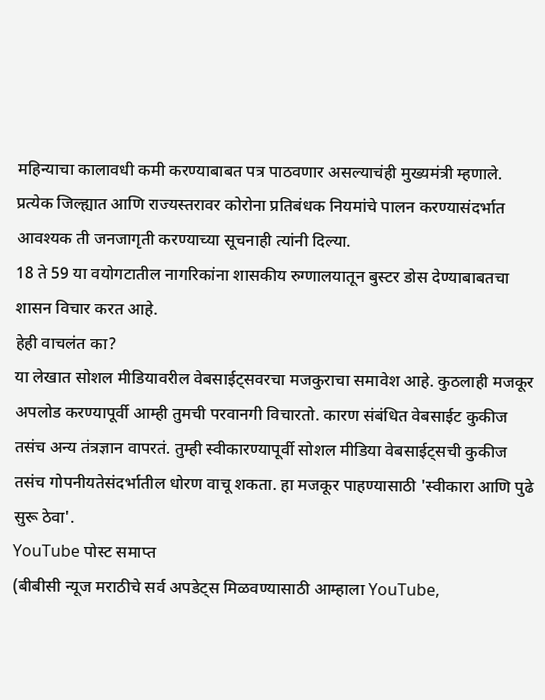महिन्याचा कालावधी कमी करण्याबाबत पत्र पाठवणार असल्याचंही मुख्यमंत्री म्हणाले.
प्रत्येक जिल्ह्यात आणि राज्यस्तरावर कोरोना प्रतिबंधक नियमांचे पालन करण्यासंदर्भात आवश्यक ती जनजागृती करण्याच्या सूचनाही त्यांनी दिल्या.
18 ते 59 या वयोगटातील नागरिकांना शासकीय रुग्णालयातून बुस्टर डोस देण्याबाबतचा शासन विचार करत आहे.
हेही वाचलंत का?
या लेखात सोशल मीडियावरील वेबसाईट्सवरचा मजकुराचा समावेश आहे. कुठलाही मजकूर अपलोड करण्यापूर्वी आम्ही तुमची परवानगी विचारतो. कारण संबंधित वेबसाईट कुकीज तसंच अन्य तंत्रज्ञान वापरतं. तुम्ही स्वीकारण्यापूर्वी सोशल मीडिया वेबसाईट्सची कुकीज तसंच गोपनीयतेसंदर्भातील धोरण वाचू शकता. हा मजकूर पाहण्यासाठी 'स्वीकारा आणि पुढे सुरू ठेवा'.
YouTube पोस्ट समाप्त
(बीबीसी न्यूज मराठीचे सर्व अपडेट्स मिळवण्यासाठी आम्हाला YouTube,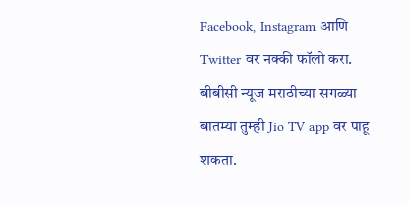Facebook, Instagram आणि Twitter वर नक्की फॉलो करा.
बीबीसी न्यूज मराठीच्या सगळ्या बातम्या तुम्ही Jio TV app वर पाहू शकता.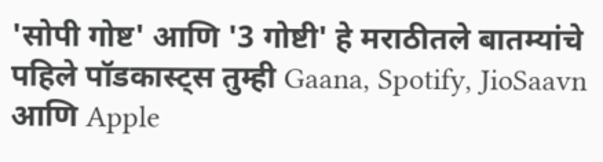'सोपी गोष्ट' आणि '3 गोष्टी' हे मराठीतले बातम्यांचे पहिले पॉडकास्ट्स तुम्ही Gaana, Spotify, JioSaavn आणि Apple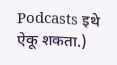Podcasts इथे ऐकू शकता.)